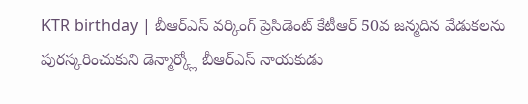KTR birthday | బీఆర్ఎస్ వర్కింగ్ ప్రెసిడెంట్ కేటీఆర్ 50వ జన్మదిన వేడుకలను పురస్కరించుకుని డెన్మార్క్లో బీఆర్ఎస్ నాయకుడు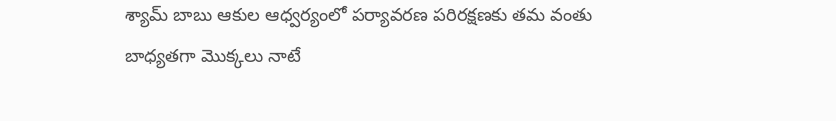శ్యామ్ బాబు ఆకుల ఆధ్వర్యంలో పర్యావరణ పరిరక్షణకు తమ వంతు బాధ్యతగా మొక్కలు నాటే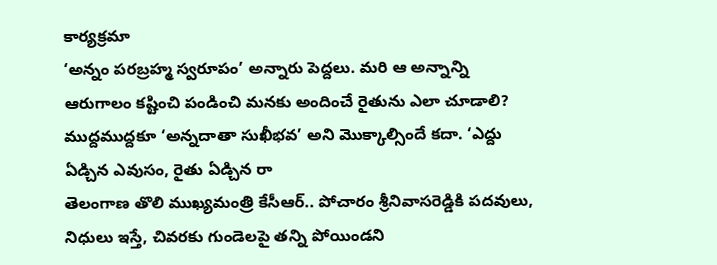కార్యక్రమా
‘అన్నం పరబ్రహ్మ స్వరూపం’ అన్నారు పెద్దలు. మరి ఆ అన్నాన్ని ఆరుగాలం కష్టించి పండించి మనకు అందించే రైతును ఎలా చూడాలి? ముద్దముద్దకూ ‘అన్నదాతా సుఖీభవ’ అని మొక్కాల్సిందే కదా. ‘ఎద్దు ఏడ్చిన ఎవుసం, రైతు ఏడ్చిన రా
తెలంగాణ తొలి ముఖ్యమంత్రి కేసీఆర్.. పోచారం శ్రీనివాసరెడ్డికి పదవులు, నిధులు ఇస్తే, చివరకు గుండెలపై తన్ని పోయిండని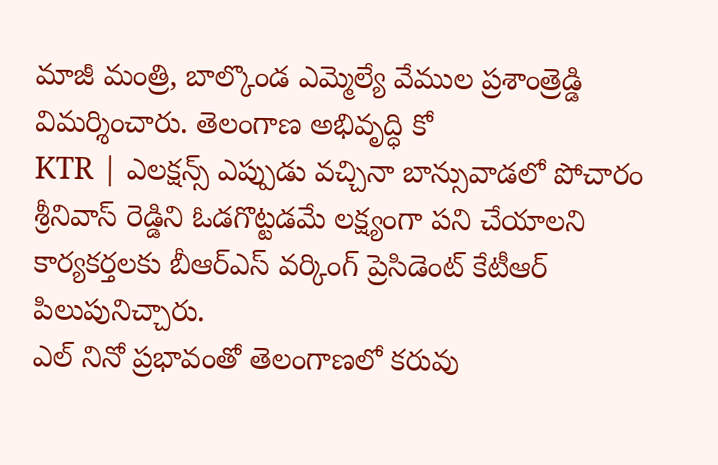మాజీ మంత్రి, బాల్కొండ ఎమ్మెల్యే వేముల ప్రశాంత్రెడ్డి విమర్శించారు. తెలంగాణ అభివృద్ధి కో
KTR | ఎలక్షన్స్ ఎప్పుడు వచ్చినా బాన్సువాడలో పోచారం శ్రీనివాస్ రెడ్డిని ఓడగొట్టడమే లక్ష్యంగా పని చేయాలని కార్యకర్తలకు బీఆర్ఎస్ వర్కింగ్ ప్రెసిడెంట్ కేటీఆర్ పిలుపునిచ్చారు.
ఎల్ నినో ప్రభావంతో తెలంగాణలో కరువు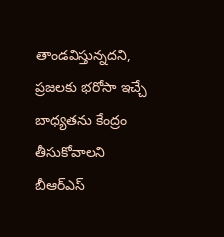తాండవిస్తున్నదని, ప్రజలకు భరోసా ఇచ్చే బాధ్యతను కేంద్రం తీసుకోవాలని బీఆర్ఎస్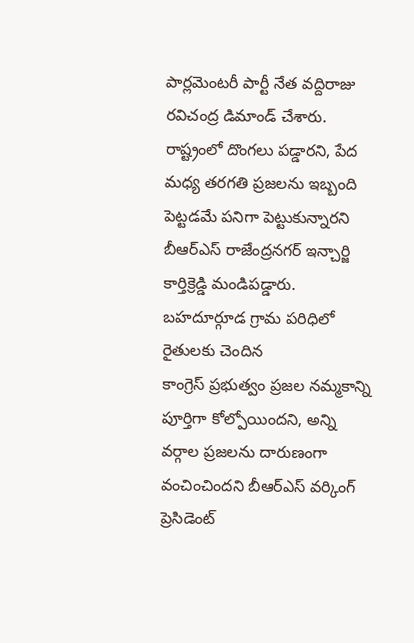పార్లమెంటరీ పార్టీ నేత వద్దిరాజు రవిచంద్ర డిమాండ్ చేశారు.
రాష్ట్రంలో దొంగలు పడ్డారని, పేద మధ్య తరగతి ప్రజలను ఇబ్బంది పెట్టడమే పనిగా పెట్టుకున్నారని బీఆర్ఎస్ రాజేంద్రనగర్ ఇన్చార్జి కార్తిక్రెడ్డి మండిపడ్డారు. బహదూర్గూడ గ్రామ పరిధిలో రైతులకు చెందిన
కాంగ్రెస్ ప్రభుత్వం ప్రజల నమ్మకాన్ని పూర్తిగా కోల్పోయిందని, అన్ని వర్గాల ప్రజలను దారుణంగా వంచించిందని బీఆర్ఎస్ వర్కింగ్ ప్రెసిడెంట్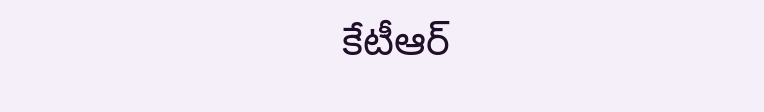కేటీఆర్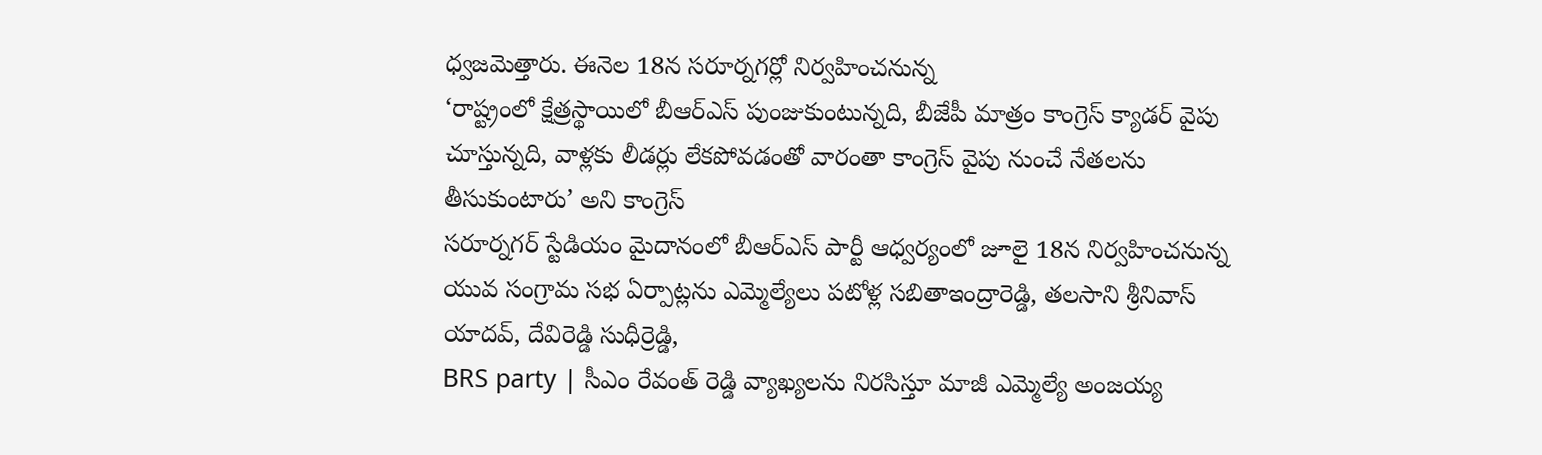ధ్వజమెత్తారు. ఈనెల 18న సరూర్నగర్లో నిర్వహించనున్న
‘రాష్ట్రంలో క్షేత్రస్థాయిలో బీఆర్ఎస్ పుంజుకుంటున్నది, బీజేపీ మాత్రం కాంగ్రెస్ క్యాడర్ వైపు చూస్తున్నది, వాళ్లకు లీడర్లు లేకపోవడంతో వారంతా కాంగ్రెస్ వైపు నుంచే నేతలను తీసుకుంటారు’ అని కాంగ్రెస్
సరూర్నగర్ స్టేడియం మైదానంలో బీఆర్ఎస్ పార్టీ ఆధ్వర్యంలో జూలై 18న నిర్వహించనున్న యువ సంగ్రామ సభ ఏర్పాట్లను ఎమ్మెల్యేలు పటోళ్ల సబితాఇంద్రారెడ్డి, తలసాని శ్రీనివాస్ యాదవ్, దేవిరెడ్డి సుధీర్రెడ్డి,
BRS party | సీఎం రేవంత్ రెడ్డి వ్యాఖ్యలను నిరసిస్తూ మాజీ ఎమ్మెల్యే అంజయ్య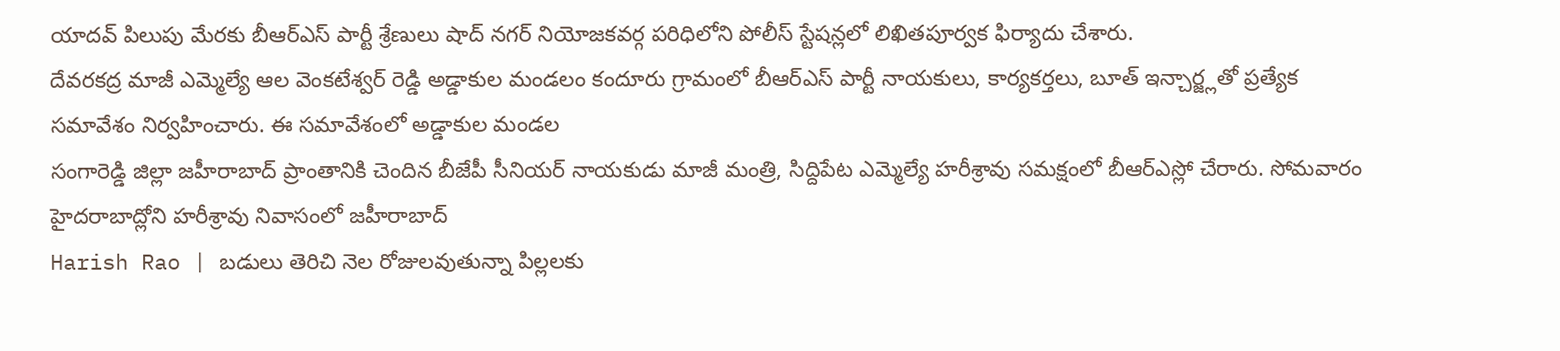యాదవ్ పిలుపు మేరకు బీఆర్ఎస్ పార్టీ శ్రేణులు షాద్ నగర్ నియోజకవర్గ పరిధిలోని పోలీస్ స్టేషన్లలో లిఖితపూర్వక ఫిర్యాదు చేశారు.
దేవరకద్ర మాజీ ఎమ్మెల్యే ఆల వెంకటేశ్వర్ రెడ్డి అడ్డాకుల మండలం కందూరు గ్రామంలో బీఆర్ఎస్ పార్టీ నాయకులు, కార్యకర్తలు, బూత్ ఇన్చార్జ్లతో ప్రత్యేక సమావేశం నిర్వహించారు. ఈ సమావేశంలో అడ్డాకుల మండల
సంగారెడ్డి జిల్లా జహీరాబాద్ ప్రాంతానికి చెందిన బీజేపీ సీనియర్ నాయకుడు మాజీ మంత్రి, సిద్దిపేట ఎమ్మెల్యే హరీశ్రావు సమక్షంలో బీఆర్ఎస్లో చేరారు. సోమవారం హైదరాబాద్లోని హరీశ్రావు నివాసంలో జహీరాబాద్
Harish Rao | బడులు తెరిచి నెల రోజులవుతున్నా పిల్లలకు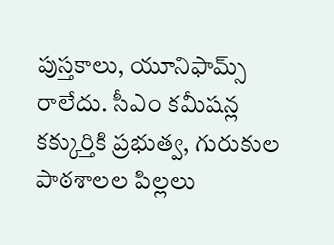పుస్తకాలు, యూనిఫామ్స్ రాలేదు. సీఎం కమీషన్ల కక్కుర్తికి ప్రభుత్వ, గురుకుల పాఠశాలల పిల్లలు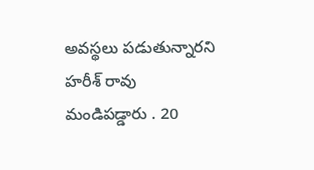అవస్థలు పడుతున్నారని హరీశ్ రావు మండిపడ్డారు . 20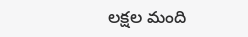లక్షల మంది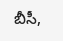బీసీ,